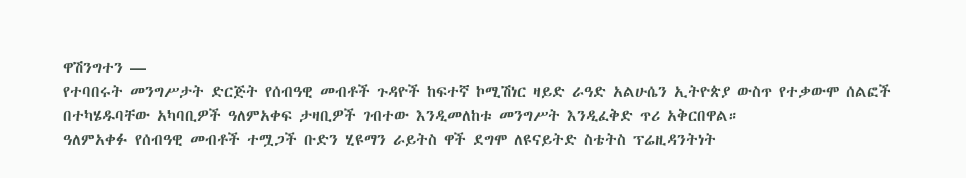ዋሽንግተን —
የተባበሩት መንግሥታት ድርጅት የሰብዓዊ መብቶች ጉዳዮች ከፍተኛ ኮሚሽነር ዛይድ ራዓድ አልሁሴን ኢትዮጵያ ውስጥ የተቃውሞ ሰልፎች በተካሄዱባቸው አካባቢዎች ዓለምአቀፍ ታዛቢዎች ገብተው እንዲመለከቱ መንግሥት እንዲፈቅድ ጥሪ አቅርበዋል።
ዓለምአቀፉ የሰብዓዊ መብቶች ተሟጋች ቡድን ሂዩማን ራይትስ ዋች ደግሞ ለዩናይትድ ስቴትስ ፕሬዚዳንትነት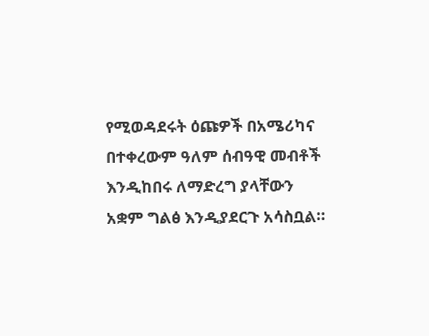የሚወዳደሩት ዕጩዎች በአሜሪካና በተቀረውም ዓለም ሰብዓዊ መብቶች እንዲከበሩ ለማድረግ ያላቸውን አቋም ግልፅ እንዲያደርጉ አሳስቧል።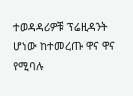ተወዳዳሪዎቹ ፕሬዚዳንት ሆነው ከተመረጡ ዋና ዋና የሚባሉ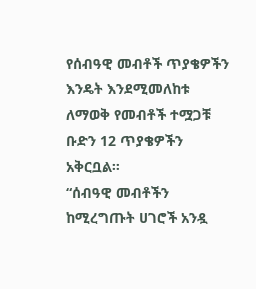የሰብዓዊ መብቶች ጥያቄዎችን እንዴት እንደሚመለከቱ ለማወቅ የመብቶች ተሟጋቹ ቡድን 12 ጥያቄዎችን አቅርቧል።
“ሰብዓዊ መብቶችን ከሚረግጡት ሀገሮች አንዷ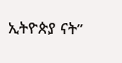ኢትዮጵያ ናት”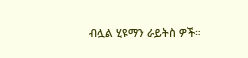ብሏል ሂዩማን ራይትስ ዎች።